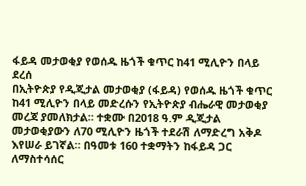ፋይዳ መታወቂያ የወሰዱ ዜጎች ቁጥር ከ41 ሚሊዮን በላይ ደረሰ
በኢትዮጵያ የዲጂታል መታወቂያ (ፋይዳ) የወሰዱ ዜጎች ቁጥር ከ41 ሚሊዮን በላይ መድረሱን የኢትዮጵያ ብሔራዊ መታወቂያ መረጃ ያመለክታል። ተቋሙ በ2018 ዓ.ም ዲጂታል መታወቂያውን ለ70 ሚሊዮን ዜጎች ተደራሽ ለማድረግ አቅዶ እየሠራ ይገኛል። በዓመቱ 160 ተቋማትን ከፋይዳ ጋር ለማስተሳሰር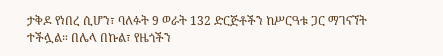ታቅዶ የነበረ ሲሆን፣ ባለፉት 9 ወራት 132 ድርጅቶችን ከሥርዓቱ ጋር ማገናኘት ተችሏል። በሌላ በኩል፣ የዜጎችን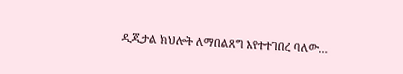ዲጂታል ክህሎት ለማበልጸግ እየተተገበረ ባለው…